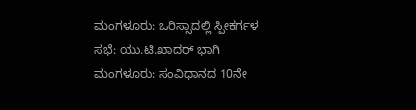ಮಂಗಳೂರು: ಒರಿಸ್ಸಾದಲ್ಲಿ ಸ್ಪೀಕರ್ಗಳ ಸಭೆ: ಯು.ಟಿ.ಖಾದರ್ ಭಾಗಿ
ಮಂಗಳೂರು: ಸಂವಿಧಾನದ 10ನೇ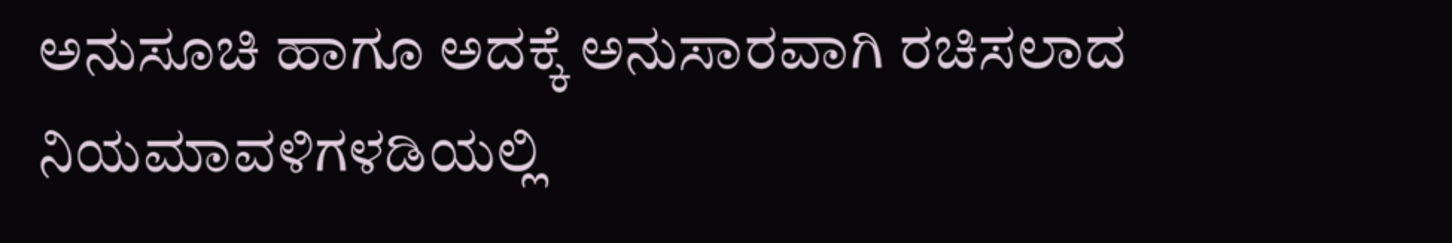ಅನುಸೂಚಿ ಹಾಗೂ ಅದಕ್ಕೆ ಅನುಸಾರವಾಗಿ ರಚಿಸಲಾದ ನಿಯಮಾವಳಿಗಳಡಿಯಲ್ಲಿ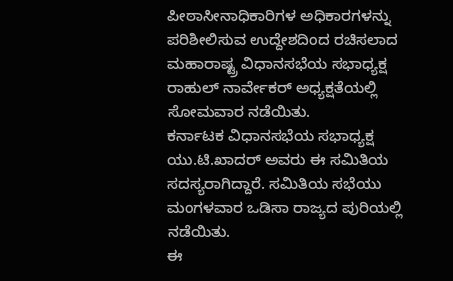ಪೀಠಾಸೀನಾಧಿಕಾರಿಗಳ ಅಧಿಕಾರಗಳನ್ನು ಪರಿಶೀಲಿಸುವ ಉದ್ದೇಶದಿಂದ ರಚಿಸಲಾದ ಮಹಾರಾಷ್ಟ್ರ ವಿಧಾನಸಭೆಯ ಸಭಾಧ್ಯಕ್ಷ ರಾಹುಲ್ ನಾರ್ವೇಕರ್ ಅಧ್ಯಕ್ಷತೆಯಲ್ಲಿ ಸೋಮವಾರ ನಡೆಯಿತು.
ಕರ್ನಾಟಕ ವಿಧಾನಸಭೆಯ ಸಭಾಧ್ಯಕ್ಷ ಯು.ಟಿ.ಖಾದರ್ ಅವರು ಈ ಸಮಿತಿಯ ಸದಸ್ಯರಾಗಿದ್ದಾರೆ. ಸಮಿತಿಯ ಸಭೆಯು ಮಂಗಳವಾರ ಒಡಿಸಾ ರಾಜ್ಯದ ಪುರಿಯಲ್ಲಿ ನಡೆಯಿತು.
ಈ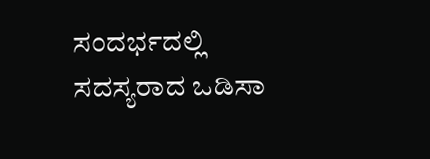ಸಂದರ್ಭದಲ್ಲಿ ಸದಸ್ಯರಾದ ಒಡಿಸಾ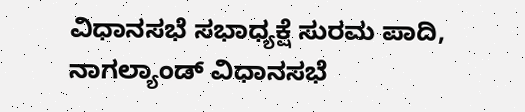ವಿಧಾನಸಭೆ ಸಭಾಧ್ಯಕ್ಷೆ ಸುರಮ ಪಾದಿ, ನಾಗಲ್ಯಾಂಡ್ ವಿಧಾನಸಭೆ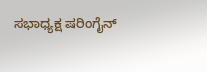ಸಭಾಧ್ಯಕ್ಷ ಷರಿಂಗೈನ್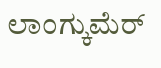ಲಾಂಗ್ಕುಮೆರ್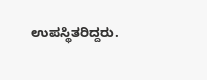ಉಪಸ್ಥಿತರಿದ್ದರು.